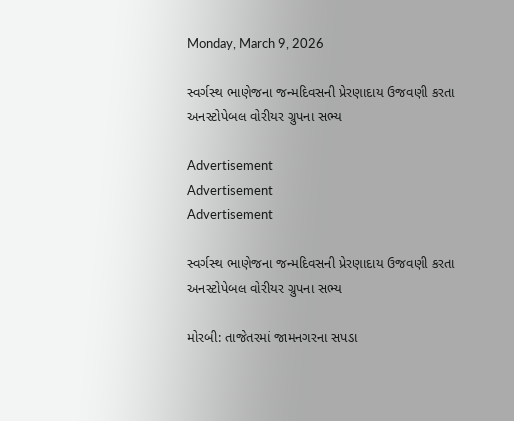Monday, March 9, 2026

સ્વર્ગસ્થ ભાણેજના જન્મદિવસની પ્રેરણાદાય ઉજવણી કરતા અનસ્ટોપેબલ વોરીયર ગ્રુપના સભ્ય

Advertisement
Advertisement
Advertisement

સ્વર્ગસ્થ ભાણેજના જન્મદિવસની પ્રેરણાદાય ઉજવણી કરતા અનસ્ટોપેબલ વોરીયર ગ્રુપના સભ્ય

મોરબી: તાજેતરમાં જામનગરના સપડા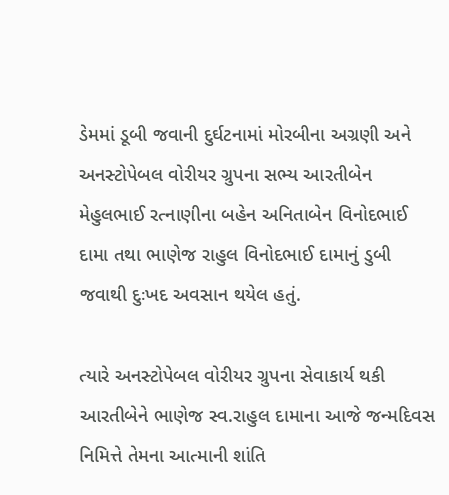ડેમમાં ડૂબી જવાની દુર્ઘટનામાં મોરબીના અગ્રણી અને અનસ્ટોપેબલ વોરીયર ગ્રુપના સભ્ય આરતીબેન મેહુલભાઈ રત્નાણીના બહેન અનિતાબેન વિનોદભાઈ દામા તથા ભાણેજ રાહુલ વિનોદભાઈ દામાનું ડુબી જવાથી દુઃખદ અવસાન થયેલ હતું.

ત્યારે અનસ્ટોપેબલ વોરીયર ગ્રુપના સેવાકાર્ય થકી આરતીબેને ભાણેજ સ્વ.રાહુલ દામાના આજે જન્મદિવસ નિમિત્તે તેમના આત્માની શાંતિ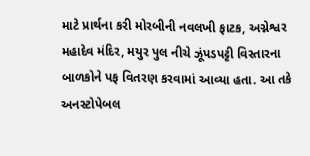માટે પ્રાર્થના કરી મોરબીની નવલખી ફાટક, અગ્નેશ્વર મહાદેવ મંદિર, મયુર પુલ નીચે ઝૂંપડપટ્ટી વિસ્તારના બાળકોને પફ વિતરણ કરવામાં આવ્યા હતા. આ તકે અનસ્ટોપેબલ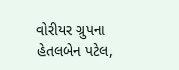વોરીયર ગ્રુપના હેતલબેન પટેલ,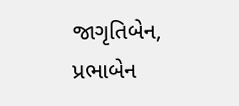જાગૃતિબેન, પ્રભાબેન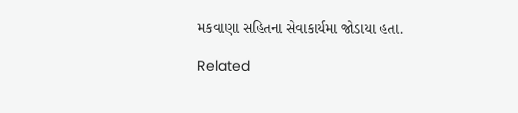મકવાણા સહિતના સેવાકાર્યમા જોડાયા હતા.

Related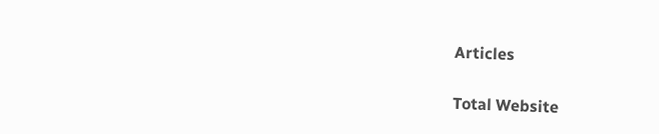Articles

Total Website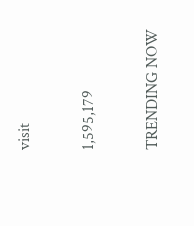visit

1,595,179

TRENDING NOW